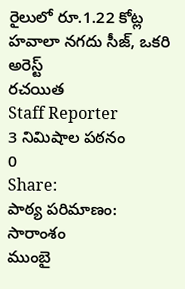రైలులో రూ.1.22 కోట్ల హవాలా నగదు సీజ్, ఒకరి అరెస్ట్
రచయిత
Staff Reporter
3 నిమిషాల పఠనం
0
Share:
పాఠ్య పరిమాణం:
సారాంశం
ముంబై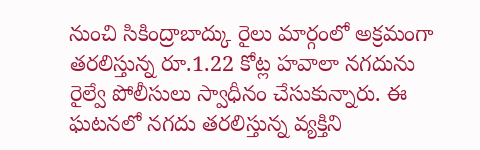నుంచి సికింద్రాబాద్కు రైలు మార్గంలో అక్రమంగా తరలిస్తున్న రూ.1.22 కోట్ల హవాలా నగదును రైల్వే పోలీసులు స్వాధీనం చేసుకున్నారు. ఈ ఘటనలో నగదు తరలిస్తున్న వ్యక్తిని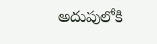అదుపులోకి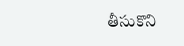తీసుకొని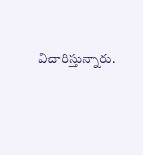విచారిస్తున్నారు.